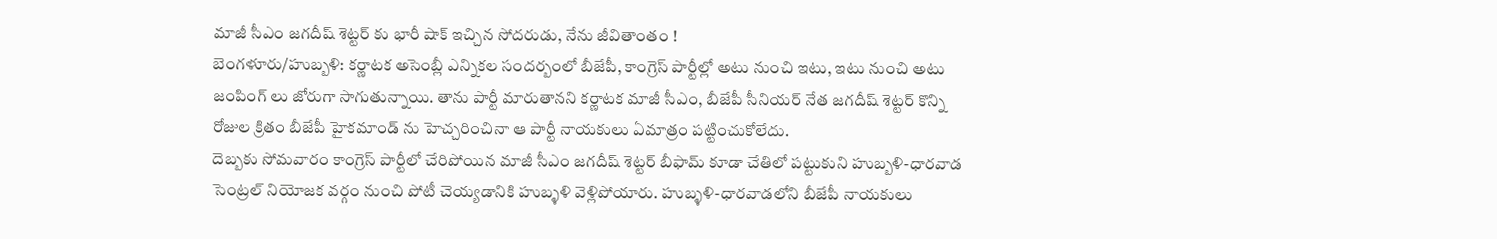మాజీ సీఎం జగదీష్ శెట్టర్ కు భారీ షాక్ ఇచ్చిన సోదరుడు, నేను జీవితాంతం !
బెంగళూరు/హుబ్బళి: కర్ణాటక అసెంబ్లీ ఎన్నికల సందర్బంలో బీజేపీ, కాంగ్రెస్ పార్టీల్లో అటు నుంచి ఇటు, ఇటు నుంచి అటు జంపింగ్ లు జోరుగా సాగుతున్నాయి. తాను పార్టీ మారుతానని కర్ణాటక మాజీ సీఎం, బీజేపీ సీనియర్ నేత జగదీష్ శెట్టర్ కొన్ని రోజుల క్రితం బీజేపీ హైకమాండ్ ను హెచ్చరించినా ఆ పార్టీ నాయకులు ఏమాత్రం పట్టించుకోలేదు.
దెబ్బకు సోమవారం కాంగ్రెస్ పార్టీలో చేరిపోయిన మాజీ సీఎం జగదీష్ శెట్టర్ బీఫామ్ కూడా చేతిలో పట్టుకుని హుబ్బళి-ధారవాడ సెంట్రల్ నియోజక వర్గం నుంచి పోటీ చెయ్యడానికి హుబ్ళళి వెళ్లిపోయారు. హుబ్ళళి-ధారవాడలోని బీజేపీ నాయకులు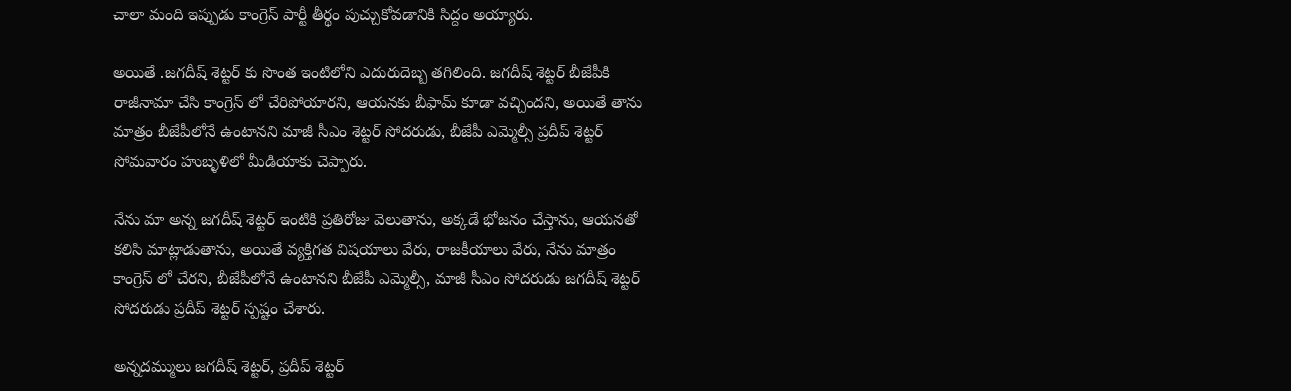చాలా మంది ఇప్పుడు కాంగ్రెస్ పార్టీ తీర్థం పుచ్చుకోవడానికి సిద్దం అయ్యారు.

అయితే .జగదీష్ శెట్టర్ కు సొంత ఇంటిలోని ఎదురుదెబ్బ తగిలింది. జగదీష్ శెట్టర్ బీజేపీకి రాజీనామా చేసి కాంగ్రెస్ లో చేరిపోయారని, ఆయనకు బీఫామ్ కూడా వచ్చిందని, అయితే తాను మాత్రం బీజేపీలోనే ఉంటానని మాజీ సీఎం శెట్టర్ సోదరుడు, బీజేపీ ఎమ్మెల్సీ ప్రదీప్ శెట్టర్ సోమవారం హుబ్ళళిలో మీడియాకు చెప్పారు.

నేను మా అన్న జగదీష్ శెట్టర్ ఇంటికి ప్రతిరోజు వెలుతాను, అక్కడే భోజనం చేస్తాను, ఆయనతో కలిసి మాట్లాడుతాను, అయితే వ్యక్తిగత విషయాలు వేరు, రాజకీయాలు వేరు, నేను మాత్రం కాంగ్రెస్ లో చేరని, బీజేపీలోనే ఉంటానని బీజేపీ ఎమ్మెల్సీ, మాజీ సీఎం సోదరుడు జగదీష్ శెట్టర్ సోదరుడు ప్రదీప్ శెట్టర్ స్పష్టం చేశారు.

అన్నదమ్ములు జగదీష్ శెట్టర్, ప్రదీప్ శెట్టర్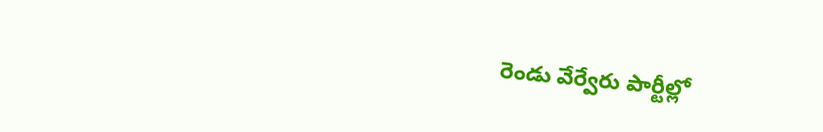రెండు వేర్వేరు పార్టీల్లో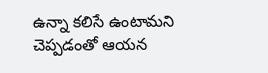ఉన్నా కలిసే ఉంటామని చెప్పడంతో ఆయన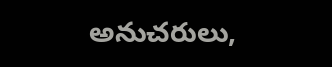అనుచరులు,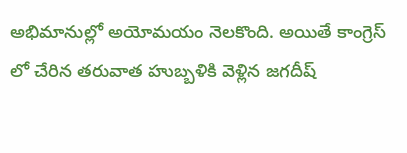అభిమానుల్లో అయోమయం నెలకొంది. అయితే కాంగ్రెస్ లో చేరిన తరువాత హుబ్బళికి వెళ్లిన జగదీష్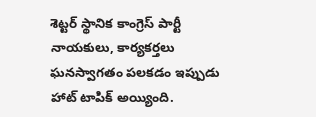శెట్టర్ స్థానిక కాంగ్రెస్ పార్టీ నాయకులు, కార్యకర్తలు ఘనస్వాగతం పలకడం ఇప్పుడు హాట్ టాపిక్ అయ్యింది.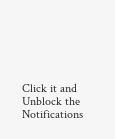Click it and Unblock the Notifications